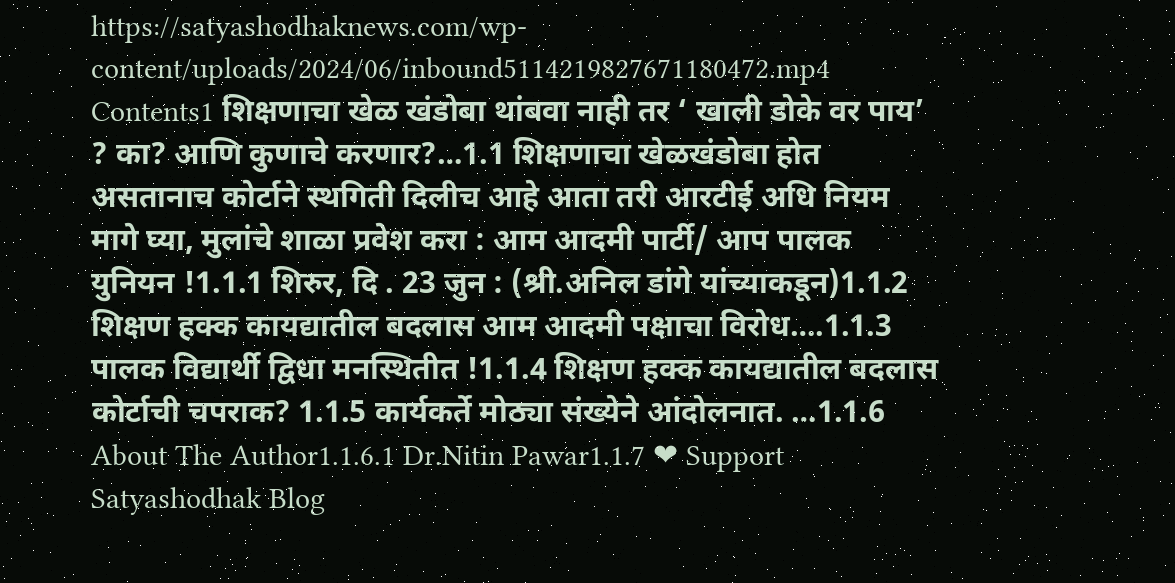https://satyashodhaknews.com/wp-content/uploads/2024/06/inbound5114219827671180472.mp4 Contents1 शिक्षणाचा खेळ खंडोबा थांबवा नाही तर ‘ खाली डोके वर पाय’ ? का? आणि कुणाचे करणार?…1.1 शिक्षणाचा खेळखंडोबा होत असतानाच कोर्टाने स्थगिती दिलीच आहे आता तरी आरटीई अधि नियम मागे घ्या, मुलांचे शाळा प्रवेश करा : आम आदमी पार्टी/ आप पालक युनियन !1.1.1 शिरुर, दि . 23 जुन : (श्री.अनिल डांगे यांच्याकडून)1.1.2 शिक्षण हक्क कायद्यातील बदलास आम आदमी पक्षाचा विरोध….1.1.3 पालक विद्यार्थी द्विधा मनस्थितीत !1.1.4 शिक्षण हक्क कायद्यातील बदलास कोर्टाची चपराक? 1.1.5 कार्यकर्ते मोठ्या संख्येने आंदोलनात. …1.1.6 About The Author1.1.6.1 Dr.Nitin Pawar1.1.7 ❤ Support Satyashodhak Blog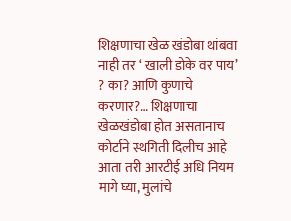शिक्षणाचा खेळ खंडोबा थांबवा नाही तर ‘ खाली डोके वर पाय’ ? का? आणि कुणाचे करणार?… शिक्षणाचा खेळखंडोबा होत असतानाच कोर्टाने स्थगिती दिलीच आहे आता तरी आरटीई अधि नियम मागे घ्या, मुलांचे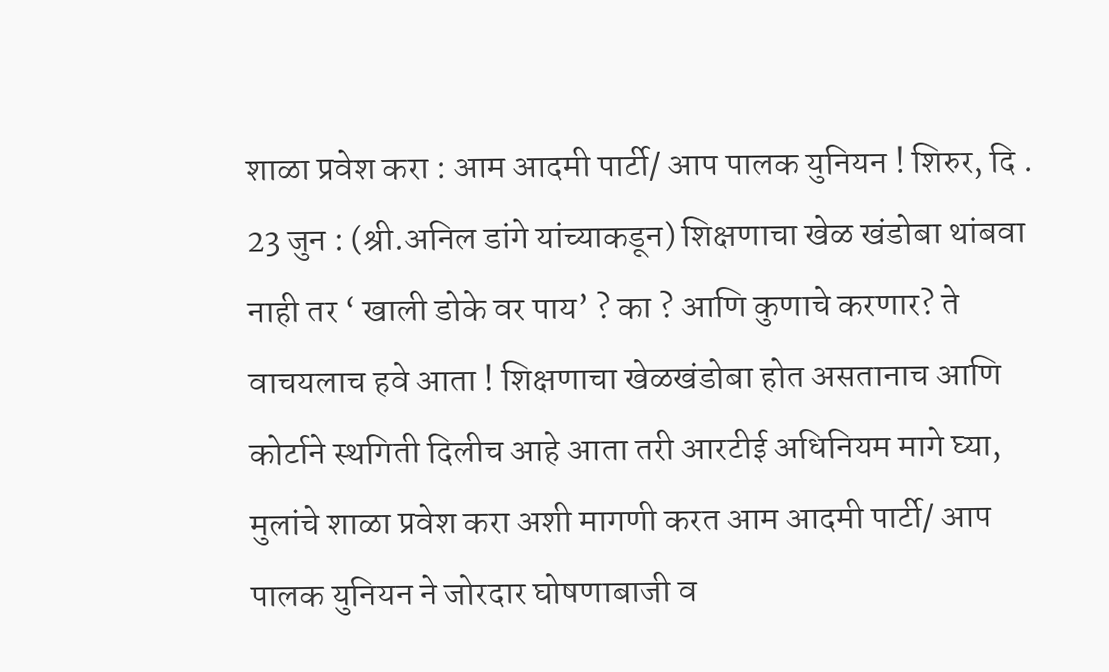शाळा प्रवेश करा : आम आदमी पार्टी/ आप पालक युनियन ! शिरुर, दि . 23 जुन : (श्री.अनिल डांगे यांच्याकडून) शिक्षणाचा खेळ खंडोबा थांबवा नाही तर ‘ खाली डोके वर पाय’ ? का ? आणि कुणाचे करणार? ते वाचयलाच हवे आता ! शिक्षणाचा खेळखंडोबा होत असतानाच आणि कोर्टाने स्थगिती दिलीच आहे आता तरी आरटीई अधिनियम मागे घ्या, मुलांचे शाळा प्रवेश करा अशी मागणी करत आम आदमी पार्टी/ आप पालक युनियन ने जोरदार घोषणाबाजी व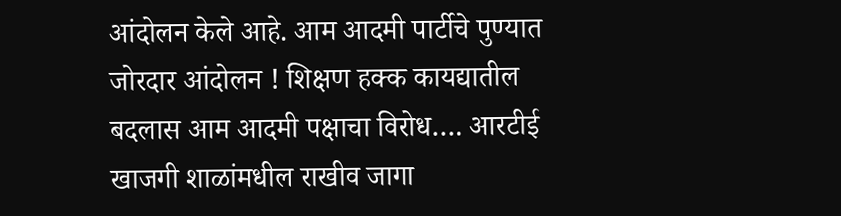आंदोलन केले आहे. आम आदमी पार्टीचे पुण्यात जोरदार आंदोलन ! शिक्षण हक्क कायद्यातील बदलास आम आदमी पक्षाचा विरोध…. आरटीई खाजगी शाळांमधील राखीव जागा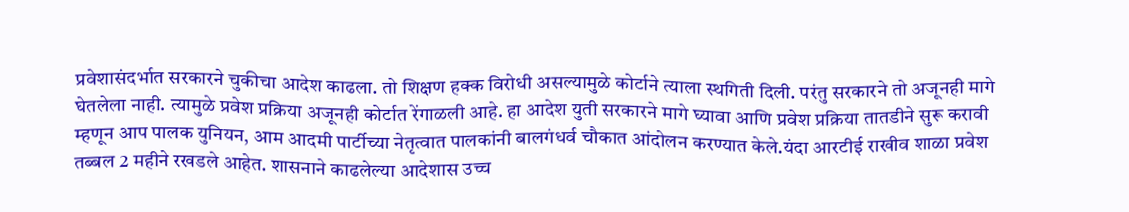प्रवेशासंदर्भात सरकारने चुकीचा आदेश काढला. तो शिक्षण हक्क विरोधी असल्यामुळे कोर्टाने त्याला स्थगिती दिली. परंतु सरकारने तो अजूनही मागे घेतलेला नाही. त्यामुळे प्रवेश प्रक्रिया अजूनही कोर्टात रेंगाळली आहे. हा आदेश युती सरकारने मागे घ्यावा आणि प्रवेश प्रक्रिया तातडीने सुरू करावी म्हणून आप पालक युनियन, आम आदमी पार्टीच्या नेतृत्वात पालकांनी बालगंधर्व चौकात आंदोलन करण्यात केले.यंदा आरटीई राखीव शाळा प्रवेश तब्बल 2 महीने रखडले आहेत. शासनाने काढलेल्या आदेशास उच्च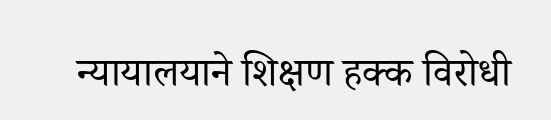न्यायालयाने शिक्षण हक्क विरोधी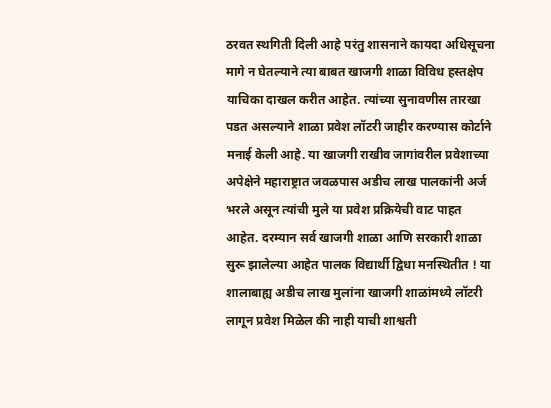ठरवत स्थगिती दिली आहे परंतु शासनाने कायदा अधिसूचना मागे न घेतल्याने त्या बाबत खाजगी शाळा विविध हस्तक्षेप याचिका दाखल करीत आहेत. त्यांच्या सुनावणीस तारखा पडत असल्याने शाळा प्रवेश लॉटरी जाहीर करण्यास कोर्टाने मनाई केली आहे. या खाजगी राखीव जागांवरील प्रवेशाच्या अपेक्षेने महाराष्ट्रात जवळपास अडीच लाख पालकांनी अर्ज भरले असून त्यांची मुले या प्रवेश प्रक्रियेची वाट पाहत आहेत. दरम्यान सर्व खाजगी शाळा आणि सरकारी शाळा सुरू झालेल्या आहेत पालक विद्यार्थी द्विधा मनस्थितीत ! या शालाबाह्य अडीच लाख मुलांना खाजगी शाळांमध्ये लॉटरी लागून प्रवेश मिळेल की नाही याची शाश्वती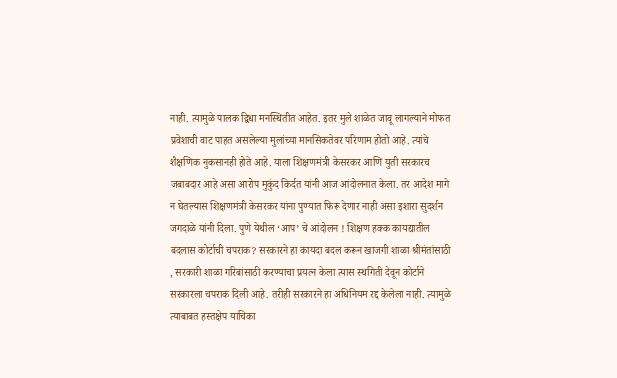नाही. त्यामुळे पालक द्विधा मनस्थितीत आहेत. इतर मुले शाळेत जावू लागल्याने मोफत प्रवेशाची वाट पाहत असलेल्या मुलांच्या मानसिकतेवर परिणाम होतो आहे. त्यांचे शैक्षणिक नुकसानही होते आहे. याला शिक्षणमंत्री केसरकर आणि युती सरकारच जबाबदार आहे असा आरोप मुकुंद किर्दत यांनी आज आंदोलनात केला. तर आदेश मागे न घेतल्यास शिक्षणमंत्री केसरकर यांना पुण्यात फिरू देणार नाही असा इशारा सुदर्शन जगदाळे यांनी दिला. पुणे येथील ‘आप’ चे आंदोलन ! शिक्षण हक्क कायद्यातील बदलास कोर्टाची चपराक? सरकारने हा कायदा बदल करून खाजगी शाळा श्रीमंतांसाठी , सरकारी शाळा गरिबांसाठी करण्याचा प्रयत्न केला त्यास स्थगिती देवून कोर्टाने सरकारला चपराक दिली आहे. तरीही सरकारने हा अधिनियम रद्द केलेला नाही. त्यामुळे त्याबाबत हस्तक्षेप याचिका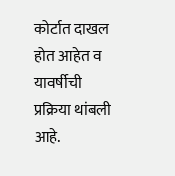कोर्टात दाखल होत आहेत व यावर्षीची प्रक्रिया थांबली आहे.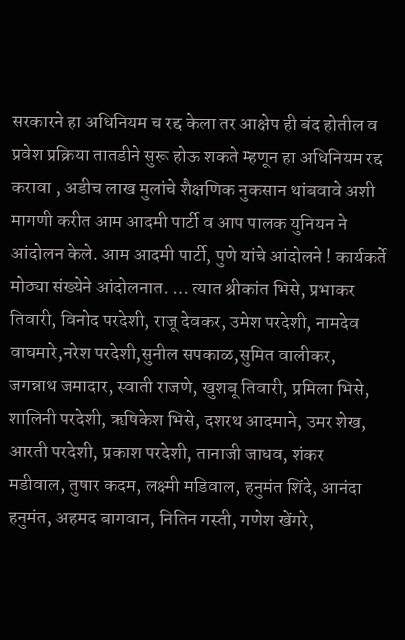सरकारने हा अधिनियम च रद्द केला तर आक्षेप ही बंद होतील व प्रवेश प्रक्रिया तातडीने सुरू होऊ शकते म्हणून हा अधिनियम रद्द करावा , अडीच लाख मुलांचे शैक्षणिक नुकसान थांबवावे अशी मागणी करीत आम आदमी पार्टी व आप पालक युनियन ने आंदोलन केले. आम आदमी पार्टी, पुणे यांचे आंदोलने ! कार्यकर्ते मोठ्या संख्येने आंदोलनात. … त्यात श्रीकांत भिसे, प्रभाकर तिवारी, विनोद परदेशी, राजू देवकर, उमेश परदेशी, नामदेव वाघमारे,नरेश परदेशी,सुनील सपकाळ,सुमित वालीकर, जगन्नाथ जमादार, स्वाती राजणे, खुशबू तिवारी, प्रमिला भिसे, शालिनी परदेशी, ऋषिकेश भिसे, दशरथ आदमाने, उमर शेख, आरती परदेशी, प्रकाश परदेशी, तानाजी जाधव, शंकर मडीवाल, तुषार कदम, लक्ष्मी मडिवाल, हनुमंत शिंदे, आनंदा हनुमंत, अहमद बागवान, नितिन गस्ती, गणेश खेंगरे,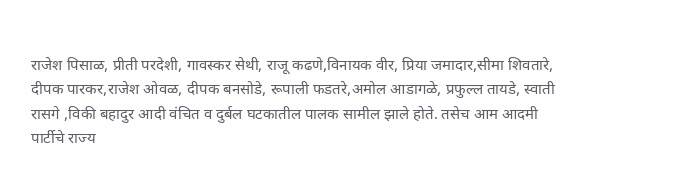राजेश पिसाळ, प्रीती परदेशी, गावस्कर सेथी, राजू कढणे,विनायक वीर, प्रिया जमादार,सीमा शिवतारे, दीपक पारकर,राजेश ओवळ, दीपक बनसोडे, रूपाली फडतरे,अमोल आडागळे, प्रफुल्ल तायडे, स्वाती रासगे ,विकी बहादुर आदी वंचित व दुर्बल घटकातील पालक सामील झाले होते. तसेच आम आदमी पार्टीचे राज्य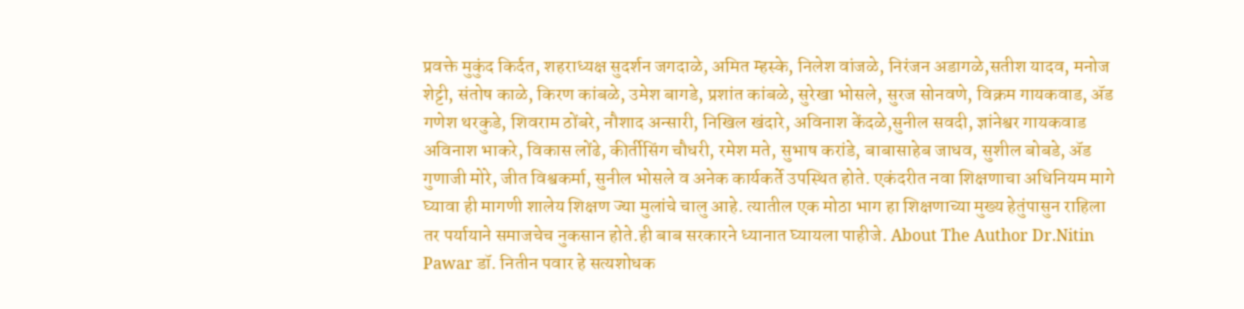प्रवक्ते मुकुंद किर्दत, शहराध्यक्ष सुदर्शन जगदाळे, अमित म्हस्के, निलेश वांजळे, निरंजन अडागळे,सतीश यादव, मनोज शेट्टी, संतोष काळे, किरण कांबळे, उमेश बागडे, प्रशांत कांबळे, सुरेखा भोसले, सुरज सोनवणे, विक्रम गायकवाड, ॲड गणेश थरकुडे, शिवराम ठोंबरे, नौशाद अन्सारी, निखिल खंदारे, अविनाश केंदळे,सुनील सवदी, ज्ञांनेश्वर गायकवाड अविनाश भाकरे, विकास लोंढे, कीर्तीसिंग चौधरी, रमेश मते, सुभाष करांडे, बाबासाहेब जाधव, सुशील बोबडे, ॲड गुणाजी मोरे, जीत विश्वकर्मा, सुनील भोसले व अनेक कार्यकर्ते उपस्थित होते. एकंदरीत नवा शिक्षणाचा अधिनियम मागे घ्यावा ही मागणी शालेय शिक्षण ज्या मुलांचे चालु आहे. त्यातील एक मोठा भाग हा शिक्षणाच्या मुख्य हेतुंपासुन राहिला तर पर्यायाने समाजचेच नुकसान होते.ही बाब सरकारने ध्यानात घ्यायला पाहीजे. About The Author Dr.Nitin Pawar डॉ. नितीन पवार हे सत्यशोधक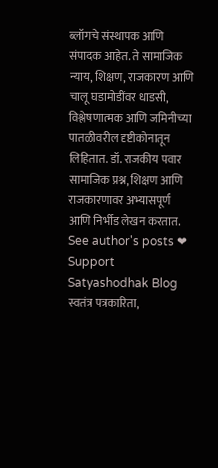ब्लॉगचे संस्थापक आणि संपादक आहेत. ते सामाजिक न्याय, शिक्षण, राजकारण आणि चालू घडामोडींवर धाडसी, विश्लेषणात्मक आणि जमिनीच्या पातळीवरील दृष्टीकोनातून लिहितात. डॉ. राजकीय पवार सामाजिक प्रश्न, शिक्षण आणि राजकारणावर अभ्यासपूर्ण आणि निर्भीड लेखन करतात. See author's posts ❤ Support Satyashodhak Blog स्वतंत्र पत्रकारिता,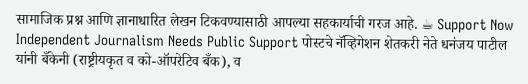सामाजिक प्रश्न आणि ज्ञानाधारित लेखन टिकवण्यासाठी आपल्या सहकार्याची गरज आहे. ☕ Support Now Independent Journalism Needs Public Support पोस्टचे नॅव्हिगेशन शेतकरी नेते धनंजय पाटील यांनी बँकेनी (राष्ट्रीयकृत व को-ऑपरेटिव बँक), व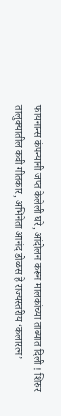फायनान्स कंपन्यानी जप्त केलेली घरे, आंदोलन करून मालकांच्या ताब्यात दिली ! शिरुर तालुक्यातील कवी गीतकार, अभिनेता आनंद डोळस हे राज्यस्तरीय ‘कलारत्न’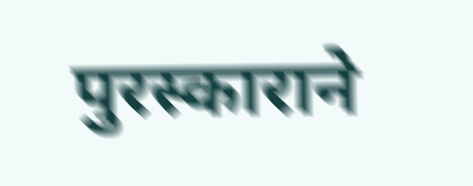पुरस्काराने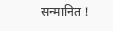सन्मानित !